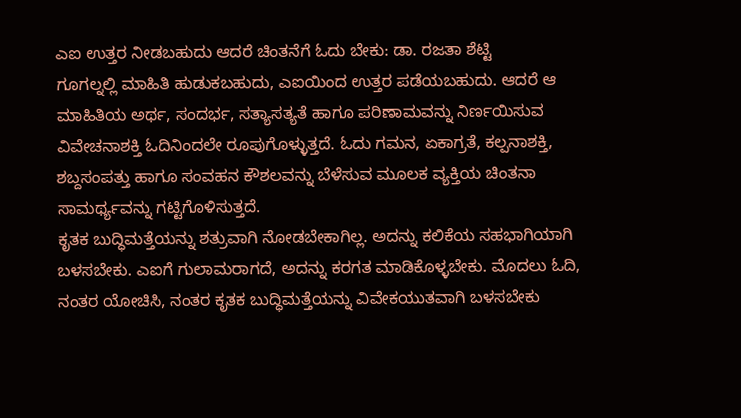ಎಐ ಉತ್ತರ ನೀಡಬಹುದು ಆದರೆ ಚಿಂತನೆಗೆ ಓದು ಬೇಕು: ಡಾ. ರಜತಾ ಶೆಟ್ಟಿ
ಗೂಗಲ್ನಲ್ಲಿ ಮಾಹಿತಿ ಹುಡುಕಬಹುದು, ಎಐಯಿಂದ ಉತ್ತರ ಪಡೆಯಬಹುದು. ಆದರೆ ಆ ಮಾಹಿತಿಯ ಅರ್ಥ, ಸಂದರ್ಭ, ಸತ್ಯಾಸತ್ಯತೆ ಹಾಗೂ ಪರಿಣಾಮವನ್ನು ನಿರ್ಣಯಿಸುವ ವಿವೇಚನಾಶಕ್ತಿ ಓದಿನಿಂದಲೇ ರೂಪುಗೊಳ್ಳುತ್ತದೆ. ಓದು ಗಮನ, ಏಕಾಗ್ರತೆ, ಕಲ್ಪನಾಶಕ್ತಿ, ಶಬ್ದಸಂಪತ್ತು ಹಾಗೂ ಸಂವಹನ ಕೌಶಲವನ್ನು ಬೆಳೆಸುವ ಮೂಲಕ ವ್ಯಕ್ತಿಯ ಚಿಂತನಾ ಸಾಮರ್ಥ್ಯವನ್ನು ಗಟ್ಟಿಗೊಳಿಸುತ್ತದೆ.
ಕೃತಕ ಬುದ್ಧಿಮತ್ತೆಯನ್ನು ಶತ್ರುವಾಗಿ ನೋಡಬೇಕಾಗಿಲ್ಲ. ಅದನ್ನು ಕಲಿಕೆಯ ಸಹಭಾಗಿಯಾಗಿ ಬಳಸಬೇಕು. ಎಐಗೆ ಗುಲಾಮರಾಗದೆ, ಅದನ್ನು ಕರಗತ ಮಾಡಿಕೊಳ್ಳಬೇಕು. ಮೊದಲು ಓದಿ, ನಂತರ ಯೋಚಿಸಿ, ನಂತರ ಕೃತಕ ಬುದ್ಧಿಮತ್ತೆಯನ್ನು ವಿವೇಕಯುತವಾಗಿ ಬಳಸಬೇಕು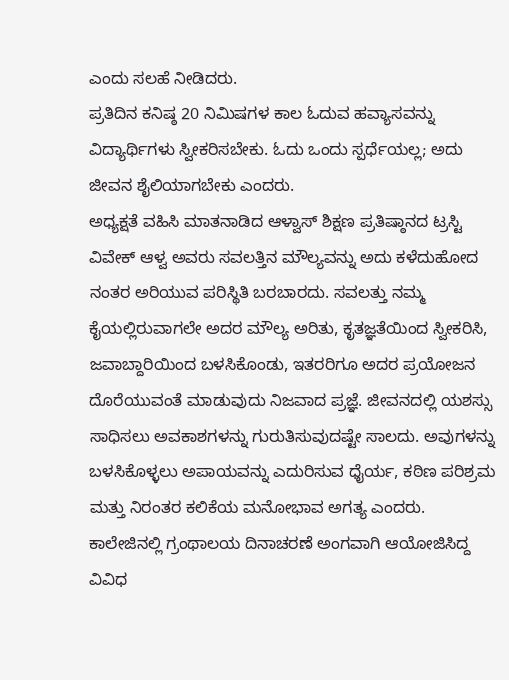ಎಂದು ಸಲಹೆ ನೀಡಿದರು.
ಪ್ರತಿದಿನ ಕನಿಷ್ಠ 20 ನಿಮಿಷಗಳ ಕಾಲ ಓದುವ ಹವ್ಯಾಸವನ್ನು ವಿದ್ಯಾರ್ಥಿಗಳು ಸ್ವೀಕರಿಸಬೇಕು. ಓದು ಒಂದು ಸ್ಪರ್ಧೆಯಲ್ಲ; ಅದು ಜೀವನ ಶೈಲಿಯಾಗಬೇಕು ಎಂದರು.
ಅಧ್ಯಕ್ಷತೆ ವಹಿಸಿ ಮಾತನಾಡಿದ ಆಳ್ವಾಸ್ ಶಿಕ್ಷಣ ಪ್ರತಿಷ್ಠಾನದ ಟ್ರಸ್ಟಿ ವಿವೇಕ್ ಆಳ್ವ ಅವರು ಸವಲತ್ತಿನ ಮೌಲ್ಯವನ್ನು ಅದು ಕಳೆದುಹೋದ ನಂತರ ಅರಿಯುವ ಪರಿಸ್ಥಿತಿ ಬರಬಾರದು. ಸವಲತ್ತು ನಮ್ಮ ಕೈಯಲ್ಲಿರುವಾಗಲೇ ಅದರ ಮೌಲ್ಯ ಅರಿತು, ಕೃತಜ್ಞತೆಯಿಂದ ಸ್ವೀಕರಿಸಿ, ಜವಾಬ್ದಾರಿಯಿಂದ ಬಳಸಿಕೊಂಡು, ಇತರರಿಗೂ ಅದರ ಪ್ರಯೋಜನ ದೊರೆಯುವಂತೆ ಮಾಡುವುದು ನಿಜವಾದ ಪ್ರಜ್ಞೆ. ಜೀವನದಲ್ಲಿ ಯಶಸ್ಸು ಸಾಧಿಸಲು ಅವಕಾಶಗಳನ್ನು ಗುರುತಿಸುವುದಷ್ಟೇ ಸಾಲದು. ಅವುಗಳನ್ನು ಬಳಸಿಕೊಳ್ಳಲು ಅಪಾಯವನ್ನು ಎದುರಿಸುವ ಧೈರ್ಯ, ಕಠಿಣ ಪರಿಶ್ರಮ ಮತ್ತು ನಿರಂತರ ಕಲಿಕೆಯ ಮನೋಭಾವ ಅಗತ್ಯ ಎಂದರು.
ಕಾಲೇಜಿನಲ್ಲಿ ಗ್ರಂಥಾಲಯ ದಿನಾಚರಣೆ ಅಂಗವಾಗಿ ಆಯೋಜಿಸಿದ್ದ ವಿವಿಧ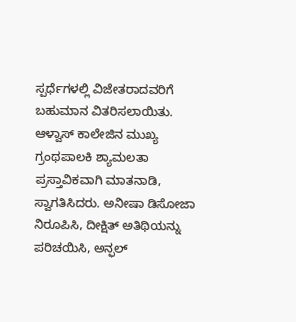ಸ್ಪರ್ಧೆಗಳಲ್ಲಿ ವಿಜೇತರಾದವರಿಗೆ ಬಹುಮಾನ ವಿತರಿಸಲಾಯಿತು.
ಆಳ್ವಾಸ್ ಕಾಲೇಜಿನ ಮುಖ್ಯ ಗ್ರಂಥಪಾಲಕಿ ಶ್ಯಾಮಲತಾ ಪ್ರಸ್ತಾವಿಕವಾಗಿ ಮಾತನಾಡಿ, ಸ್ವಾಗತಿಸಿದರು. ಅನೀಷಾ ಡಿಸೋಜಾ ನಿರೂಪಿಸಿ, ದೀಕ್ಷಿತ್ ಅತಿಥಿಯನ್ನು ಪರಿಚಯಿಸಿ, ಅನ್ಫಲ್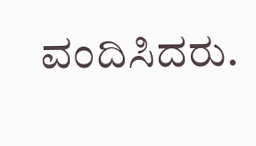ವಂದಿಸಿದರು.